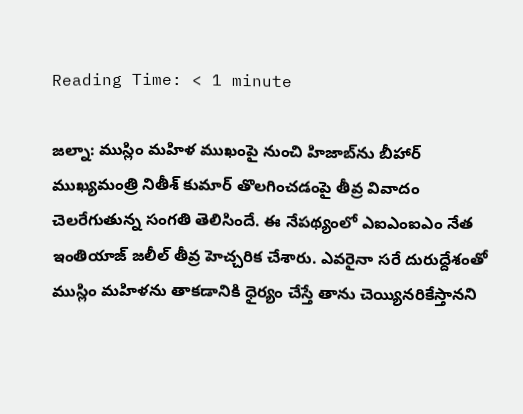Reading Time: < 1 minute

జల్నా: ముస్లిం మహిళ ముఖంపై నుంచి హిజాబ్‌ను బీహార్ ముఖ్యమంత్రి నితీశ్ కుమార్ తొలగించడంపై తీవ్ర వివాదం చెలరేగుతున్న సంగతి తెలిసిందే. ఈ నేపథ్యంలో ఎఐఎంఐఎం నేత ఇంతియాజ్ జలీల్ తీవ్ర హెచ్చరిక చేశారు. ఎవరైనా సరే దురుద్దేశంతో ముస్లిం మహిళను తాకడానికి ధైర్యం చేస్తే తాను చెయ్యినరికేస్తానని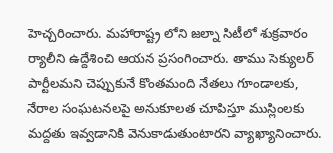హెచ్చరించారు. మహారాష్ట్ర లోని జల్నా సిటీలో శుక్రవారం ర్యాలీని ఉద్దేశించి ఆయన ప్రసంగించారు. తాము సెక్యులర్ పార్టీలమని చెప్పుకునే కొంతమంది నేతలు గూండాలకు, నేరాల సంఘటనలపై అనుకూలత చూపిస్తూ ముస్లింలకు మద్దతు ఇవ్వడానికి వెనుకాడుతుంటారని వ్యాఖ్యానించారు.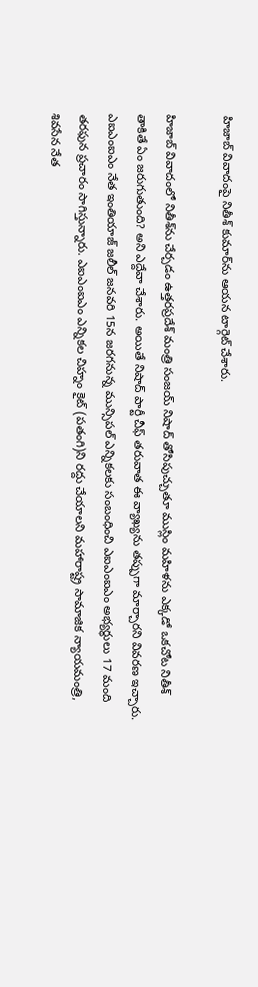హిజాబ్ వివాదంపై నితీశ్ కుమార్‌ను ఆయన టార్గెట్ చేశారు.

హిజాబ్ వివాదంలో నితీశ్‌ను చేర్చడం ఉత్తరప్రదేశ్ మంత్రి సంజయ్ నిషాద్ తోసిపుచ్చుతూ ముస్లిం మహిళను ఎక్కడో ఒకచోట నితీశ్ తాకితే ఏం జరుగుతుంది? అని ఎద్దేవా చేశారు. అయితే నిషాద్ పార్టీ చీఫ్ తరువాత ఈ వ్యాఖ్యను తప్పుగా మార్చారని వివరణ ఇచ్చారు. ఎఐఎంఐఎం నేత ఇంతియాజ్ జలీల్ జనవరి 15న జరగనున్న మున్సిపల్ ఎన్నికలకు సంబంధించి ఎఐఎంఐఎం అభ్యర్థులు 17 మంది తరఫున ప్రచారం సాగిస్తున్నారు. ఎఐఎంఐఎం ఎన్నికల చిహ్నం కైట్ (పతంగి)ని రద్దు చేయాలని మహారాష్ట్ర సామాజిక న్యాయమంత్రి, శివసేన నేత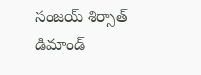సంజయ్ శిర్సాత్ డిమాండ్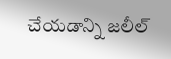చేయడాన్ని జలీల్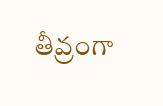తీవ్రంగా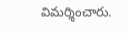విమర్శించారు.